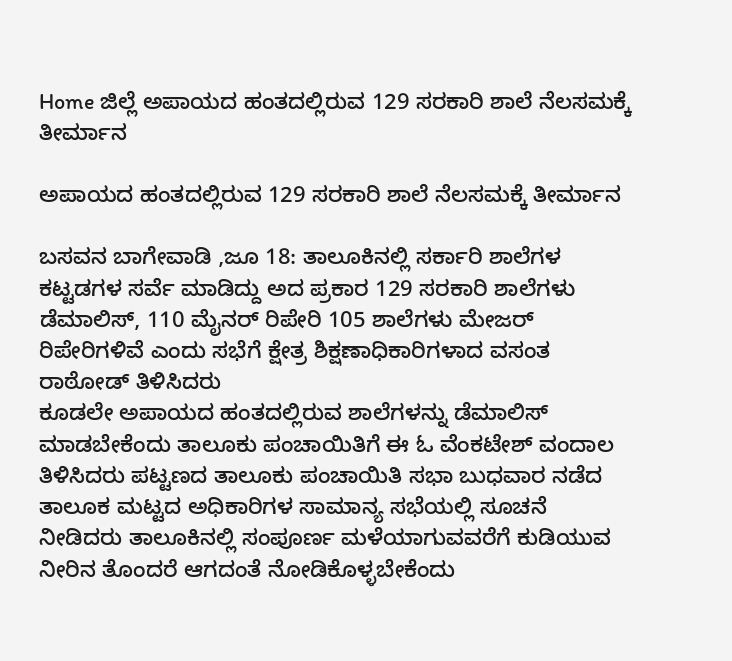Home ಜಿಲ್ಲೆ ಅಪಾಯದ ಹಂತದಲ್ಲಿರುವ 129 ಸರಕಾರಿ ಶಾಲೆ ನೆಲಸಮಕ್ಕೆ ತೀರ್ಮಾನ

ಅಪಾಯದ ಹಂತದಲ್ಲಿರುವ 129 ಸರಕಾರಿ ಶಾಲೆ ನೆಲಸಮಕ್ಕೆ ತೀರ್ಮಾನ

ಬಸವನ ಬಾಗೇವಾಡಿ ,ಜೂ 18: ತಾಲೂಕಿನಲ್ಲಿ ಸರ್ಕಾರಿ ಶಾಲೆಗಳ ಕಟ್ಟಡಗಳ ಸರ್ವೆ ಮಾಡಿದ್ದು ಅದ ಪ್ರಕಾರ 129 ಸರಕಾರಿ ಶಾಲೆಗಳು ಡೆಮಾಲಿಸ್, 110 ಮೈನರ್ ರಿಪೇರಿ 105 ಶಾಲೆಗಳು ಮೇಜರ್ ರಿಪೇರಿಗಳಿವೆ ಎಂದು ಸಭೆಗೆ ಕ್ಷೇತ್ರ ಶಿಕ್ಷಣಾಧಿಕಾರಿಗಳಾದ ವಸಂತ ರಾಠೋಡ್ ತಿಳಿಸಿದರು
ಕೂಡಲೇ ಅಪಾಯದ ಹಂತದಲ್ಲಿರುವ ಶಾಲೆಗಳನ್ನು ಡೆಮಾಲಿಸ್ ಮಾಡಬೇಕೆಂದು ತಾಲೂಕು ಪಂಚಾಯಿತಿಗೆ ಈ ಓ ವೆಂಕಟೇಶ್ ವಂದಾಲ ತಿಳಿಸಿದರು ಪಟ್ಟಣದ ತಾಲೂಕು ಪಂಚಾಯಿತಿ ಸಭಾ ಬುಧವಾರ ನಡೆದ ತಾಲೂಕ ಮಟ್ಟದ ಅಧಿಕಾರಿಗಳ ಸಾಮಾನ್ಯ ಸಭೆಯಲ್ಲಿ ಸೂಚನೆ ನೀಡಿದರು ತಾಲೂಕಿನಲ್ಲಿ ಸಂಪೂರ್ಣ ಮಳೆಯಾಗುವವರೆಗೆ ಕುಡಿಯುವ ನೀರಿನ ತೊಂದರೆ ಆಗದಂತೆ ನೋಡಿಕೊಳ್ಳಬೇಕೆಂದು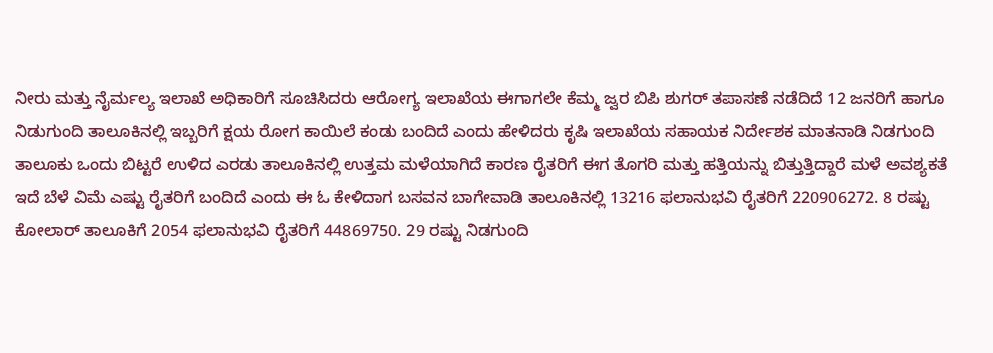ನೀರು ಮತ್ತು ನೈರ್ಮಲ್ಯ ಇಲಾಖೆ ಅಧಿಕಾರಿಗೆ ಸೂಚಿಸಿದರು ಆರೋಗ್ಯ ಇಲಾಖೆಯ ಈಗಾಗಲೇ ಕೆಮ್ಮ ಜ್ವರ ಬಿಪಿ ಶುಗರ್ ತಪಾಸಣೆ ನಡೆದಿದೆ 12 ಜನರಿಗೆ ಹಾಗೂ ನಿಡುಗುಂದಿ ತಾಲೂಕಿನಲ್ಲಿ ಇಬ್ಬರಿಗೆ ಕ್ಷಯ ರೋಗ ಕಾಯಿಲೆ ಕಂಡು ಬಂದಿದೆ ಎಂದು ಹೇಳಿದರು ಕೃಷಿ ಇಲಾಖೆಯ ಸಹಾಯಕ ನಿರ್ದೇಶಕ ಮಾತನಾಡಿ ನಿಡಗುಂದಿ ತಾಲೂಕು ಒಂದು ಬಿಟ್ಟರೆ ಉಳಿದ ಎರಡು ತಾಲೂಕಿನಲ್ಲಿ ಉತ್ತಮ ಮಳೆಯಾಗಿದೆ ಕಾರಣ ರೈತರಿಗೆ ಈಗ ತೊಗರಿ ಮತ್ತು ಹತ್ತಿಯನ್ನು ಬಿತ್ತುತ್ತಿದ್ದಾರೆ ಮಳೆ ಅವಶ್ಯಕತೆ ಇದೆ ಬೆಳೆ ವಿಮೆ ಎಷ್ಟು ರೈತರಿಗೆ ಬಂದಿದೆ ಎಂದು ಈ ಓ ಕೇಳಿದಾಗ ಬಸವನ ಬಾಗೇವಾಡಿ ತಾಲೂಕಿನಲ್ಲಿ 13216 ಫಲಾನುಭವಿ ರೈತರಿಗೆ 220906272. 8 ರಷ್ಟು ಕೋಲಾರ್ ತಾಲೂಕಿಗೆ 2054 ಫಲಾನುಭವಿ ರೈತರಿಗೆ 44869750. 29 ರಷ್ಟು ನಿಡಗುಂದಿ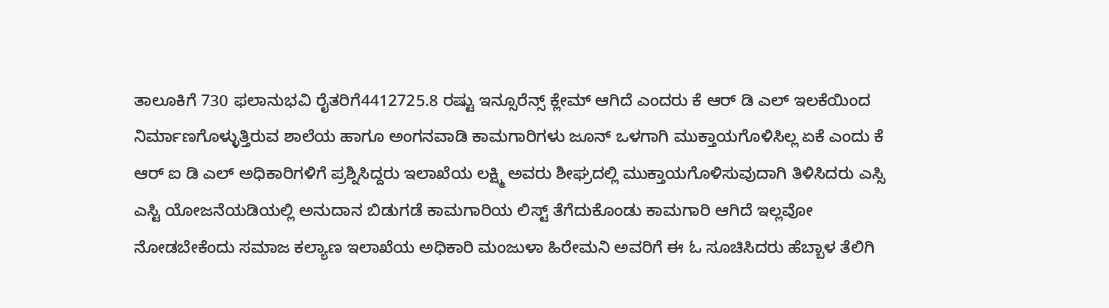ತಾಲೂಕಿಗೆ 730 ಫಲಾನುಭವಿ ರೈತರಿಗೆ4412725.8 ರಷ್ಟು ಇನ್ಸೂರೆನ್ಸ್ ಕ್ಲೇಮ್ ಆಗಿದೆ ಎಂದರು ಕೆ ಆರ್ ಡಿ ಎಲ್ ಇಲಕೆಯಿಂದ ನಿರ್ಮಾಣಗೊಳ್ಳುತ್ತಿರುವ ಶಾಲೆಯ ಹಾಗೂ ಅಂಗನವಾಡಿ ಕಾಮಗಾರಿಗಳು ಜೂನ್ ಒಳಗಾಗಿ ಮುಕ್ತಾಯಗೊಳಿಸಿಲ್ಲ ಏಕೆ ಎಂದು ಕೆ ಆರ್ ಐ ಡಿ ಎಲ್ ಅಧಿಕಾರಿಗಳಿಗೆ ಪ್ರಶ್ನಿಸಿದ್ದರು ಇಲಾಖೆಯ ಲಕ್ಷ್ಮಿ ಅವರು ಶೀಘ್ರದಲ್ಲಿ ಮುಕ್ತಾಯಗೊಳಿಸುವುದಾಗಿ ತಿಳಿಸಿದರು ಎಸ್ಸಿ ಎಸ್ಟಿ ಯೋಜನೆಯಡಿಯಲ್ಲಿ ಅನುದಾನ ಬಿಡುಗಡೆ ಕಾಮಗಾರಿಯ ಲಿಸ್ಟ್ ತೆಗೆದುಕೊಂಡು ಕಾಮಗಾರಿ ಆಗಿದೆ ಇಲ್ಲವೋ ನೋಡಬೇಕೆಂದು ಸಮಾಜ ಕಲ್ಯಾಣ ಇಲಾಖೆಯ ಅಧಿಕಾರಿ ಮಂಜುಳಾ ಹಿರೇಮನಿ ಅವರಿಗೆ ಈ ಓ ಸೂಚಿಸಿದರು ಹೆಬ್ಬಾಳ ತೆಲಿಗಿ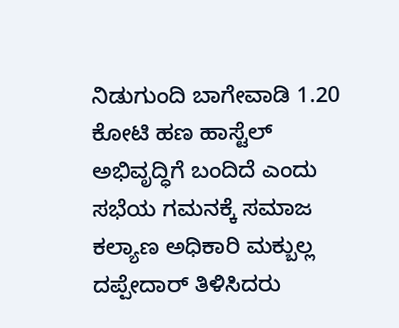ನಿಡುಗುಂದಿ ಬಾಗೇವಾಡಿ 1.20 ಕೋಟಿ ಹಣ ಹಾಸ್ಟೆಲ್ ಅಭಿವೃದ್ಧಿಗೆ ಬಂದಿದೆ ಎಂದು ಸಭೆಯ ಗಮನಕ್ಕೆ ಸಮಾಜ ಕಲ್ಯಾಣ ಅಧಿಕಾರಿ ಮಕ್ಬುಲ್ಲ ದಪ್ಪೇದಾರ್ ತಿಳಿಸಿದರು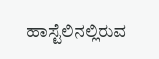ಹಾಸ್ಟೆಲಿನಲ್ಲಿರುವ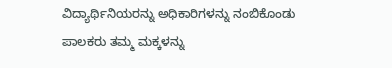ವಿದ್ಯಾರ್ಥಿನಿಯರನ್ನು ಅಧಿಕಾರಿಗಳನ್ನು ನಂಬಿಕೊಂಡು ಪಾಲಕರು ತಮ್ಮ ಮಕ್ಕಳನ್ನು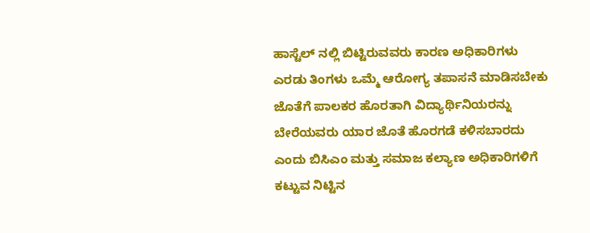ಹಾಸ್ಟೆಲ್ ನಲ್ಲಿ ಬಿಟ್ಟಿರುವವರು ಕಾರಣ ಅಧಿಕಾರಿಗಳು ಎರಡು ತಿಂಗಳು ಒಮ್ಮೆ ಆರೋಗ್ಯ ತಪಾಸನೆ ಮಾಡಿಸಬೇಕು ಜೊತೆಗೆ ಪಾಲಕರ ಹೊರತಾಗಿ ವಿದ್ಯಾರ್ಥಿನಿಯರನ್ನು ಬೇರೆಯವರು ಯಾರ ಜೊತೆ ಹೊರಗಡೆ ಕಳಿಸಬಾರದು ಎಂದು ಬಿಸಿಎಂ ಮತ್ತು ಸಮಾಜ ಕಲ್ಯಾಣ ಅಧಿಕಾರಿಗಳಿಗೆ ಕಟ್ಟುವ ನಿಟ್ಟಿನ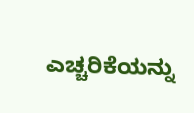ಎಚ್ಚರಿಕೆಯನ್ನು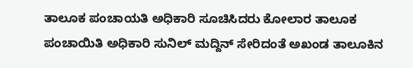ತಾಲೂಕ ಪಂಚಾಯತಿ ಅಧಿಕಾರಿ ಸೂಚಿಸಿದರು ಕೋಲಾರ ತಾಲೂಕ ಪಂಚಾಯಿತಿ ಅಧಿಕಾರಿ ಸುನಿಲ್ ಮದ್ದಿನ್ ಸೇರಿದಂತೆ ಅಖಂಡ ತಾಲೂಕಿನ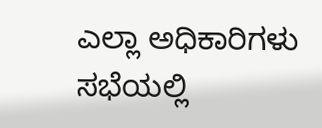ಎಲ್ಲಾ ಅಧಿಕಾರಿಗಳು ಸಭೆಯಲ್ಲಿ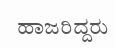ಹಾಜರಿದ್ದರು